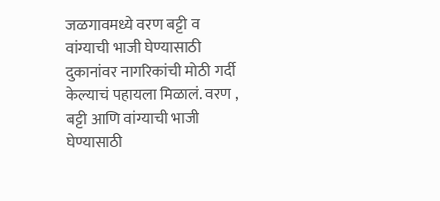जळगावमध्ये वरण बट्टी व वांग्याची भाजी घेण्यासाठी दुकानांवर नागरिकांची मोठी गर्दी केल्याचं पहायला मिळालं. वरण , बट्टी आणि वांग्याची भाजी घेण्यासाठी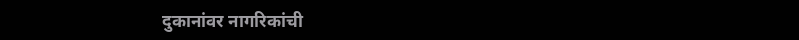दुकानांवर नागरिकांची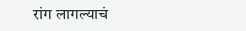रांग लागल्याचं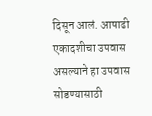दिसून आलं. आषाढी एकादशीचा उपवास असल्याने हा उपवास सोडण्यासाठी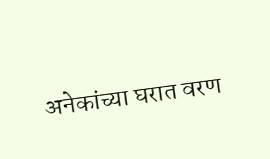अनेकांच्या घरात वरण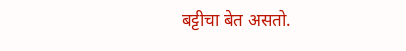बट्टीचा बेत असतो.